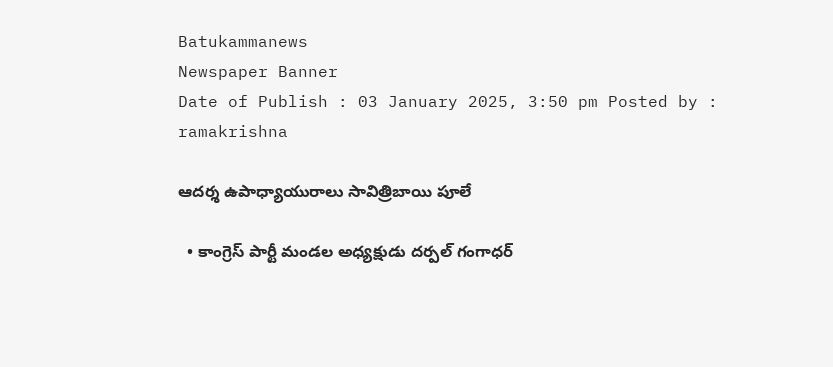Batukammanews
Newspaper Banner
Date of Publish : 03 January 2025, 3:50 pm Posted by : ramakrishna

ఆదర్శ ఉపాధ్యాయురాలు సావిత్రిబాయి పూలే

  • కాంగ్రెస్ పార్టీ మండల అధ్యక్షుడు దర్పల్ గంగాధర్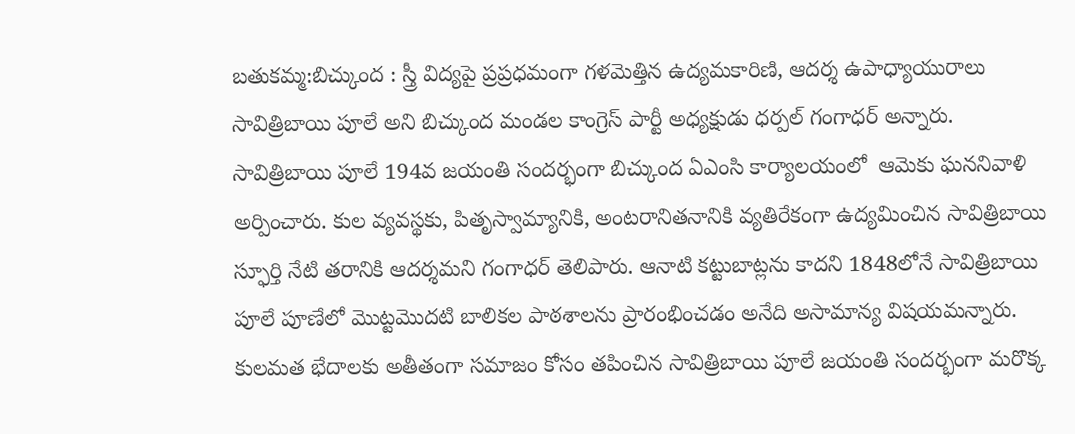బతుకమ్మ:బిచ్కుంద : స్త్రీ విద్యపై ప్రప్రధమంగా గళమెత్తిన ఉద్యమకారిణి, ఆదర్శ ఉపాధ్యాయురాలు సావిత్రిబాయి పూలే అని బిచ్కుంద మండల కాంగ్రెస్ పార్టీ అధ్యక్షుడు ధర్పల్ గంగాధర్ అన్నారు. సావిత్రిబాయి పూలే 194వ జయంతి సందర్భంగా బిచ్కుంద ఏఎంసి కార్యాలయంలో  ఆమెకు ఘననివాళి అర్పించారు. కుల వ్యవస్థకు, పితృస్వామ్యానికి, అంటరానితనానికి వ్యతిరేకంగా ఉద్యమించిన సావిత్రిబాయి స్ఫూర్తి నేటి తరానికి ఆదర్శమని గంగాధర్ తెలిపారు. ఆనాటి కట్టుబాట్లను కాదని 1848లోనే సావిత్రిబాయి పూలే పూణేలో మొట్టమొదటి బాలికల పాఠశాలను ప్రారంభించడం అనేది అసామాన్య విషయమన్నారు.  కులమత భేదాలకు అతీతంగా సమాజం కోసం తపించిన సావిత్రిబాయి పూలే జయంతి సందర్భంగా మరొక్క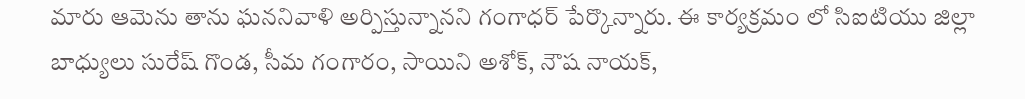మారు ఆమెను తాను ఘననివాళి అర్పిస్తున్నానని గంగాధర్ పేర్కొన్నారు. ఈ కార్యక్రమం లో సిఐటియు జిల్లా బాధ్యులు సురేష్ గొండ, సీమ గంగారం, సాయిని అశోక్, నౌష నాయక్,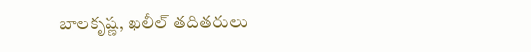బాలకృష్ణ, ఖలీల్ తదితరులు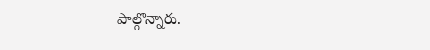పాల్గొన్నారు.